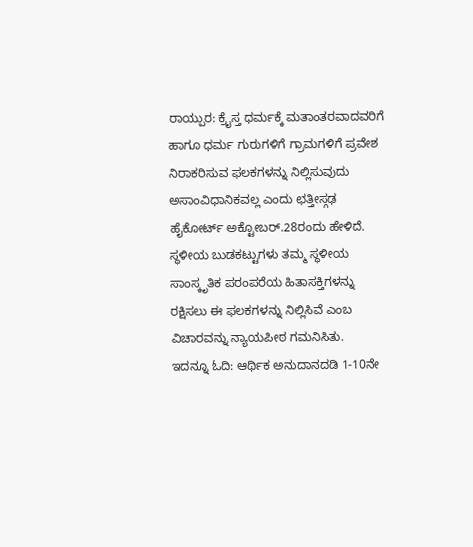ರಾಯ್ಪುರ: ಕ್ರೈಸ್ತ ಧರ್ಮಕ್ಕೆ ಮತಾಂತರವಾದವರಿಗೆ ಹಾಗೂ ಧರ್ಮ ಗುರುಗಳಿಗೆ ಗ್ರಾಮಗಳಿಗೆ ಪ್ರವೇಶ ನಿರಾಕರಿಸುವ ಫಲಕಗಳನ್ನು ನಿಲ್ಲಿಸುವುದು ಅಸಾಂವಿಧಾನಿಕವಲ್ಲ ಎಂದು ಛತ್ತೀಸ್ಗಢ ಹೈಕೋರ್ಟ್ ಅಕ್ಟೋಬರ್.28ರಂದು ಹೇಳಿದೆ.
ಸ್ಥಳೀಯ ಬುಡಕಟ್ಟುಗಳು ತಮ್ಮ ಸ್ಥಳೀಯ ಸಾಂಸ್ಕೃತಿಕ ಪರಂಪರೆಯ ಹಿತಾಸಕ್ತಿಗಳನ್ನು ರಕ್ಷಿಸಲು ಈ ಫಲಕಗಳನ್ನು ನಿಲ್ಲಿಸಿವೆ ಎಂಬ ವಿಚಾರವನ್ನು ನ್ಯಾಯಪೀಠ ಗಮನಿಸಿತು.
ಇದನ್ನೂ ಓದಿ: ಆರ್ಥಿಕ ಅನುದಾನದಡಿ 1-10ನೇ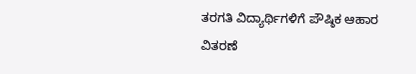ತರಗತಿ ವಿದ್ಯಾರ್ಥಿಗಳಿಗೆ ಪೌಷ್ಠಿಕ ಆಹಾರ ವಿತರಣೆ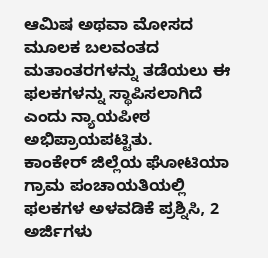ಆಮಿಷ ಅಥವಾ ಮೋಸದ ಮೂಲಕ ಬಲವಂತದ ಮತಾಂತರಗಳನ್ನು ತಡೆಯಲು ಈ ಫಲಕಗಳನ್ನು ಸ್ಥಾಪಿಸಲಾಗಿದೆ ಎಂದು ನ್ಯಾಯಪೀಠ ಅಭಿಪ್ರಾಯಪಟ್ಟಿತು.
ಕಾಂಕೇರ್ ಜಿಲ್ಲೆಯ ಘೋಟಿಯಾ ಗ್ರಾಮ ಪಂಚಾಯತಿಯಲ್ಲಿ ಫಲಕಗಳ ಅಳವಡಿಕೆ ಪ್ರಶ್ನಿಸಿ, 2 ಅರ್ಜಿಗಳು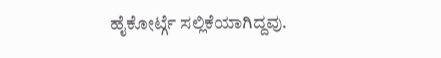ಹೈಕೋರ್ಟ್ಗೆ ಸಲ್ಲಿಕೆಯಾಗಿದ್ದವು.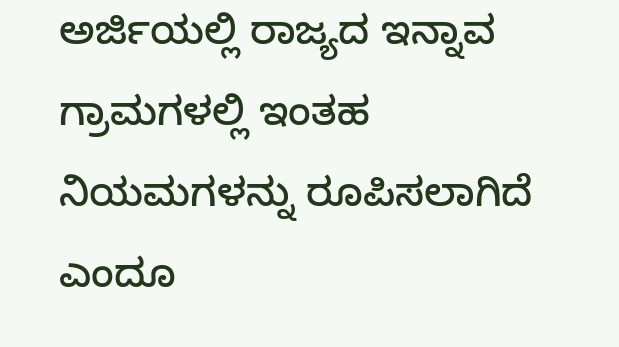ಅರ್ಜಿಯಲ್ಲಿ ರಾಜ್ಯದ ಇನ್ನಾವ ಗ್ರಾಮಗಳಲ್ಲಿ ಇಂತಹ ನಿಯಮಗಳನ್ನು ರೂಪಿಸಲಾಗಿದೆ ಎಂದೂ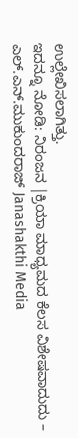ಉಲ್ಲೇಖಿಸಲಾಗಿತ್ತು.
ಇದನ್ನೂ ನೋಡಿ: ನಿರಂಜನ |ಕ್ರಿಯಾ ಮಾಧ್ಯಮದ ಕೆಲಸ ವಿಶೇಷವಾದುದು – ಎಲ್.ಎನ್.ಮುಕುಂದರಾಜ್ Janashakthi Media